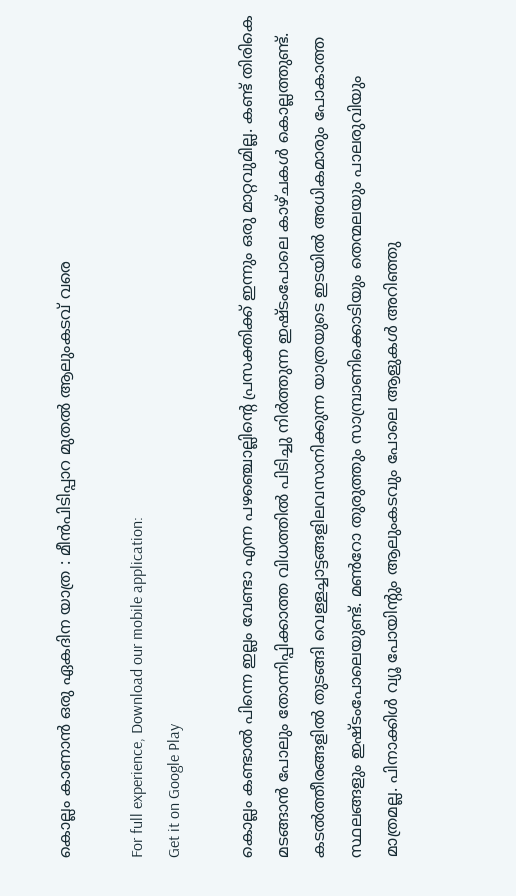കൊല്ലം കാണാൻ ഒരു ഏകദിന യാത്ര : മീൻപിടിപ്പാറ മുതല്‍ ആലുംകടവ് വരെ

For full experience, Download our mobile application:
Get it on Google Play

കൊല്ലം കണ്ടാൽ പിന്നെ ഇല്ലം വേണ്ടാ എന്ന പഴഞ്ചൊല്ലിന്‍റെ പ്രസക്തിക്ക് ഇന്നും ഒരു മാറ്റവുമില്ല. കണ്ട് തിരികെ മടങ്ങാൻ പോലും തോന്നിപ്പിക്കാത്ത വിധത്തില്‍ പിടിച്ചു നിര്‍ത്തുന്ന ഇഷ്ടംപോലെ കാഴ്ചകൾ കൊല്ലത്തുണ്ട്. കടൽത്തീരങ്ങളിൽ തുടങ്ങി വെള്ളച്ചാട്ടങ്ങളിലവസാനിക്കുന്ന യാത്രയുടെ ഇടയിൽ അധികമാരും പോകാത്ത സ്ഥലങ്ങളും ഇഷ്ടംപോലെയുണ്ട്. മൺറോ തുരുത്തും സാമ്പ്രാണിക്കൊടിയും തെന്മലയും പാലരുവിയും മാത്രമല്ല. പിനാക്കിൾ വ്യൂ പോയിന്‍റും ആലുംകടവും പോലെ ആളുകൾ അറിഞ്ഞു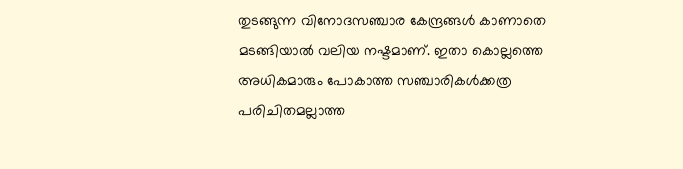തുടങ്ങുന്ന വിനോദസഞ്ചാര കേന്ദ്രങ്ങള്‍ കാണാതെ മടങ്ങിയാൽ വലിയ നഷ്ടമാണ്. ഇതാ കൊല്ലത്തെ അധികമാരും പോകാത്ത സഞ്ചാരികൾക്കത്ര പരിചിതമല്ലാത്ത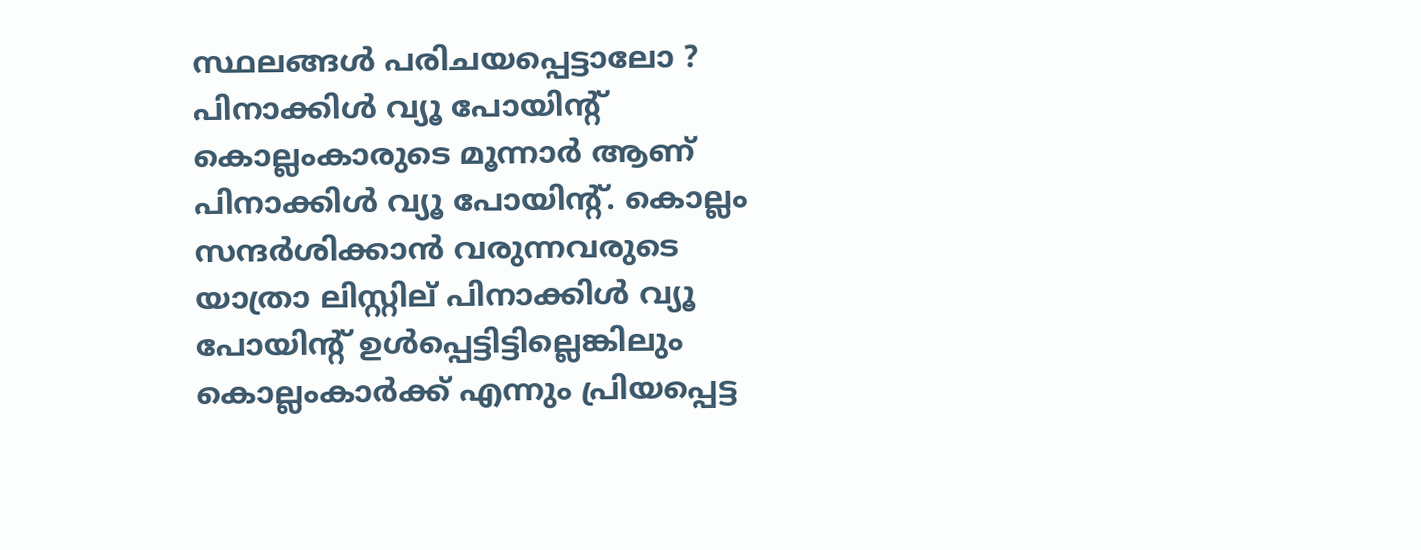സ്ഥലങ്ങൾ പരിചയപ്പെട്ടാലോ ?
പിനാക്കിൾ വ്യൂ പോയിന്‍റ്
കൊല്ലംകാരുടെ മൂന്നാർ ആണ് പിനാക്കിൾ വ്യൂ പോയിന്‍റ്. കൊല്ലം സന്ദർശിക്കാൻ വരുന്നവരുടെ യാത്രാ ലിസ്റ്റില് പിനാക്കിള്‍ വ്യൂ പോയിന്‍റ് ഉൾപ്പെട്ടിട്ടില്ലെങ്കിലും കൊല്ലംകാർക്ക് എന്നും പ്രിയപ്പെട്ട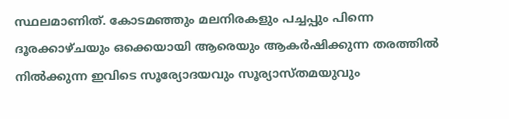സ്ഥലമാണിത്. കോടമഞ്ഞും മലനിരകളും പച്ചപ്പും പിന്നെ ദൂരക്കാഴ്ചയും ഒക്കെയായി ആരെയും ആകർഷിക്കുന്ന തരത്തിൽ നിൽക്കുന്ന ഇവിടെ സൂര്യോദയവും സൂര്യാസ്തമയുവും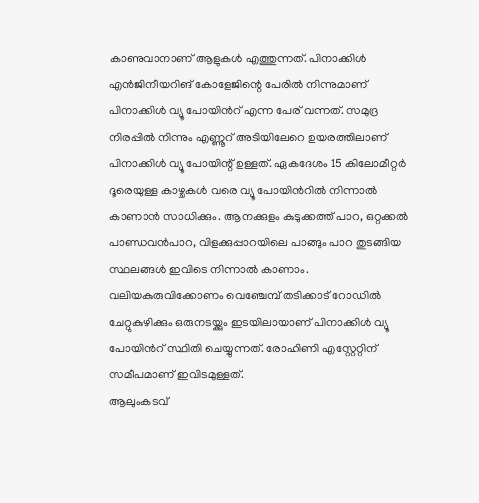കാണുവാനാണ് ആളുകൾ എത്തുന്നത്. പിനാക്കിള്‍ എന്‍ജിനീയറിങ് കോളേജിന്റെ പേരില്‍ നിന്നുമാണ് പിനാക്കിള്‍ വ്യൂ പോയിന്‍റ് എന്ന പേര് വന്നത്. സമുദ്ര നിരപ്പിൽ നിന്നും എണ്ണൂറ് അടിയിലേറെ ഉയരത്തിലാണ് പിനാക്കിൾ വ്യൂ പോയിന്റ് ഉള്ളത്. ഏകദേശം 15 കിലോമീറ്റർ ദൂരെയുള്ള കാഴ്ചകൾ വരെ വ്യൂ പോയിന്‍റിൽ നിന്നാല്‍ കാണാൻ സാധിക്കും. ആനക്കുളം കുടുക്കത്ത് പാറ, ഒറ്റക്കല്‍ പാണ്ഡവന്‍പാറ, വിളക്കുപ്പാറയിലെ പാങ്ങും പാറ തുടങ്ങിയ സ്ഥലങ്ങൾ ഇവിടെ നിന്നാൽ കാണാം. വലിയകുരുവിക്കോണം വെഞ്ചേമ്പ് തടിക്കാട് റോഡില്‍ ചേറ്റുകുഴിക്കും ഒരുനടയ്ക്കും ഇടയിലായാണ് പിനാക്കിള്‍ വ്യൂ പോയിന്‍റ് സ്ഥിതി ചെയ്യുന്നത്. രോഹിണി എസ്റ്റേറ്റിന് സമീപമാണ് ഇവിടമുള്ളത്.
ആലുംകടവ്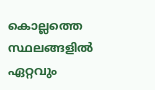കൊല്ലത്തെ സ്ഥലങ്ങളിൽ ഏറ്റവും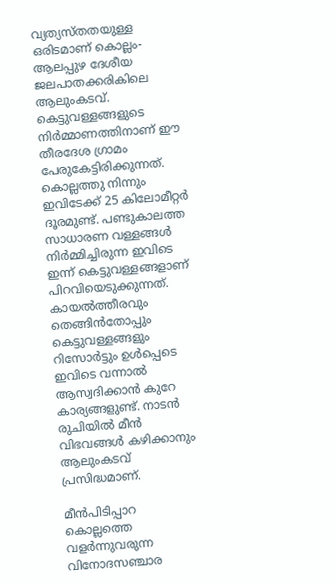വ്യത്യസ്തതയുള്ള ഒരിടമാണ് കൊല്ലം-ആലപ്പുഴ ദേശീയ ജലപാതക്കരികിലെ ആലുംകടവ്. കെട്ടുവള്ളങ്ങളുടെ നിർമ്മാണത്തിനാണ് ഈ തീരദേശ ഗ്രാമം പേരുകേട്ടിരിക്കുന്നത്. കൊല്ലത്തു നിന്നും ഇവിടേക്ക് 25 കിലോമീറ്റർ ദൂരമുണ്ട്. പണ്ടുകാലത്ത സാധാരണ വള്ളങ്ങൾ നിർമ്മിച്ചിരുന്ന ഇവിടെ ഇന്ന് കെട്ടുവള്ളങ്ങളാണ് പിറവിയെടുക്കുന്നത്. കായൽത്തീരവും തെങ്ങിൻതോപ്പും കെട്ടുവള്ളങ്ങളും റിസോർട്ടും ഉൾപ്പെടെ ഇവിടെ വന്നാല്‍ ആസ്വദിക്കാന്‍ കുറേ കാര്യങ്ങളുണ്ട്. നാടൻ രുചിയിൽ മീൻ വിഭവങ്ങൾ കഴിക്കാനും ആലുംകടവ് പ്രസിദ്ധമാണ്.

മീൻപിടിപ്പാറ
കൊല്ലത്തെ വളർന്നുവരുന്ന വിനോദസഞ്ചാര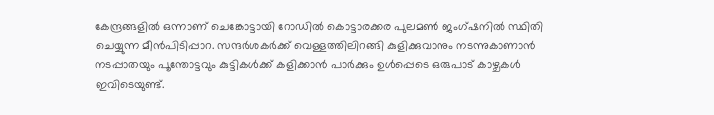കേന്ദ്രങ്ങളില്‍ ഒന്നാണ് ചെങ്കോട്ടായി റോഡിൽ കൊട്ടാരക്കര പുലമൺ ജംഗ്ഷനില്‍ സ്ഥിതി ചെയ്യുന്ന മീൻപിടിപ്പാറ. സന്ദർശകർക്ക് വെള്ളത്തിലിറങ്ങി കുളിക്കുവാനും നടന്നുകാണാൻ നടപ്പാതയും പൂന്തോട്ടവും കുട്ടികൾക്ക് കളിക്കാന്‍ പാർക്കും ഉൾപ്പെടെ ഒരുപാട് കാഴ്ചകൾ ഇവിടെയുണ്ട്.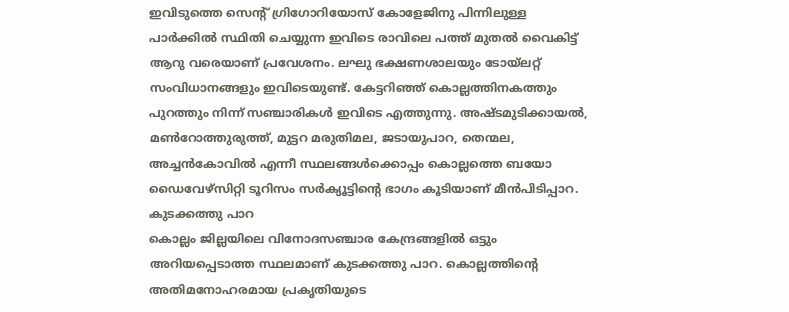ഇവിടുത്തെ സെന്‍റ് ഗ്രിഗോറിയോസ് കോളേജിനു പിന്നിലുള്ള പാര്‍ക്കിൽ സ്ഥിതി ചെയ്യുന്ന ഇവിടെ രാവിലെ പത്ത് മുതൽ വൈകിട്ട് ആറു വരെയാണ് പ്രവേശനം. ലഘു ഭക്ഷണശാലയും ടോയ്ലറ്റ് സംവിധാനങ്ങളും ഇവിടെയുണ്ട്. കേട്ടറിഞ്ഞ് കൊല്ലത്തിനകത്തും പുറത്തും നിന്ന് സഞ്ചാരികൾ ഇവിടെ എത്തുന്നു. അഷ്ടമുടിക്കായൽ, മൺറോത്തുരുത്ത്, മുട്ടറ മരുതിമല, ജടായുപാറ, തെന്മല, അച്ചൻകോവിൽ എന്നീ സ്ഥലങ്ങൾക്കൊപ്പം കൊല്ലത്തെ ബയോ ഡൈവേഴ്സിറ്റി ടൂറിസം സർക്യൂട്ടിന്‍റെ ഭാഗം കൂടിയാണ് മീൻപിടിപ്പാറ.
കുടക്കത്തു പാറ
കൊല്ലം ജില്ലയിലെ വിനോദസഞ്ചാര കേന്ദ്രങ്ങളിൽ ഒട്ടും അറിയപ്പെടാത്ത സ്ഥലമാണ് കുടക്കത്തു പാറ. കൊല്ലത്തിന്‍റെ അതിമനോഹരമായ പ്രകൃതിയുടെ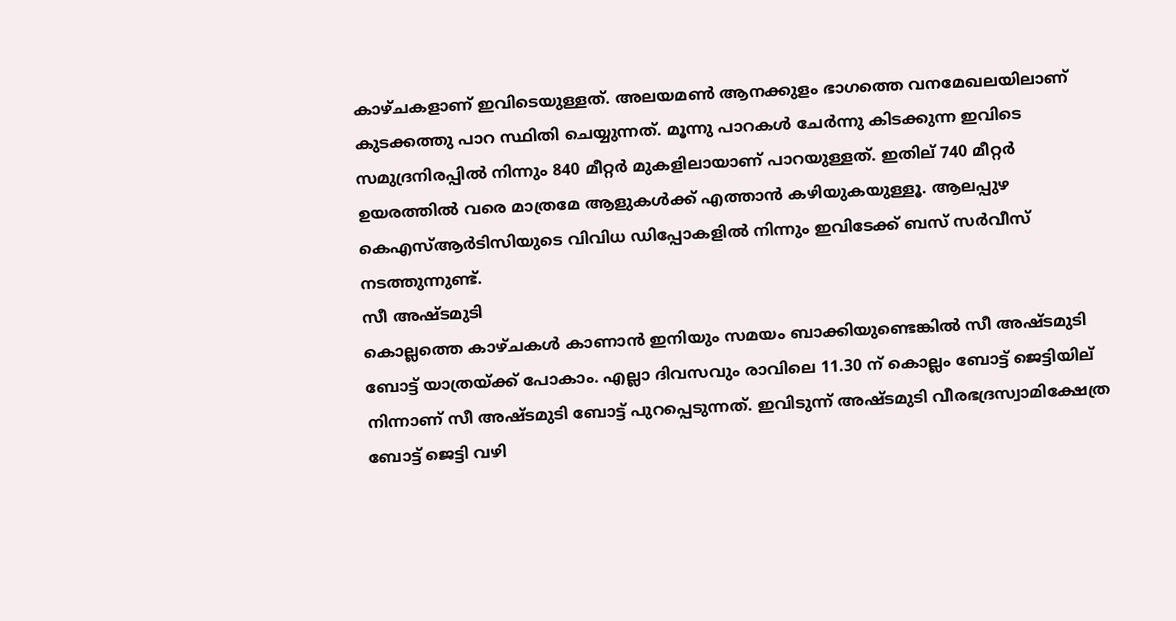കാഴ്ചകളാണ് ഇവിടെയുള്ളത്. അലയമൺ ആനക്കുളം ഭാഗത്തെ വനമേഖലയിലാണ് കുടക്കത്തു പാറ സ്ഥിതി ചെയ്യുന്നത്. മൂന്നു പാറകൾ ചേർന്നു കിടക്കുന്ന ഇവിടെ സമുദ്രനിരപ്പില്‍ നിന്നും 840 മീറ്റർ മുകളിലായാണ് പാറയുള്ളത്. ഇതില് 740 മീറ്റർ ഉയരത്തിൽ വരെ മാത്രമേ ആളുകൾക്ക് എത്താൻ കഴിയുകയുള്ളൂ. ആലപ്പുഴ കെഎസ്ആർടിസിയുടെ വിവിധ ഡിപ്പോകളിൽ നിന്നും ഇവിടേക്ക് ബസ് സർവീസ് നടത്തുന്നുണ്ട്.
സീ അഷ്ടമുടി
കൊല്ലത്തെ കാഴ്ചകൾ കാണാൻ ഇനിയും സമയം ബാക്കിയുണ്ടെങ്കിൽ സീ അഷ്ടമുടി ബോട്ട് യാത്രയ്ക്ക് പോകാം. എല്ലാ ദിവസവും രാവിലെ 11.30 ന് കൊല്ലം ബോട്ട് ജെട്ടിയില് നിന്നാണ് സീ അഷ്ടമുടി ബോട്ട് പുറപ്പെടുന്നത്. ഇവിടുന്ന് അഷ്ടമുടി വീരഭദ്രസ്വാമിക്ഷേത്ര ബോട്ട് ജെട്ടി വഴി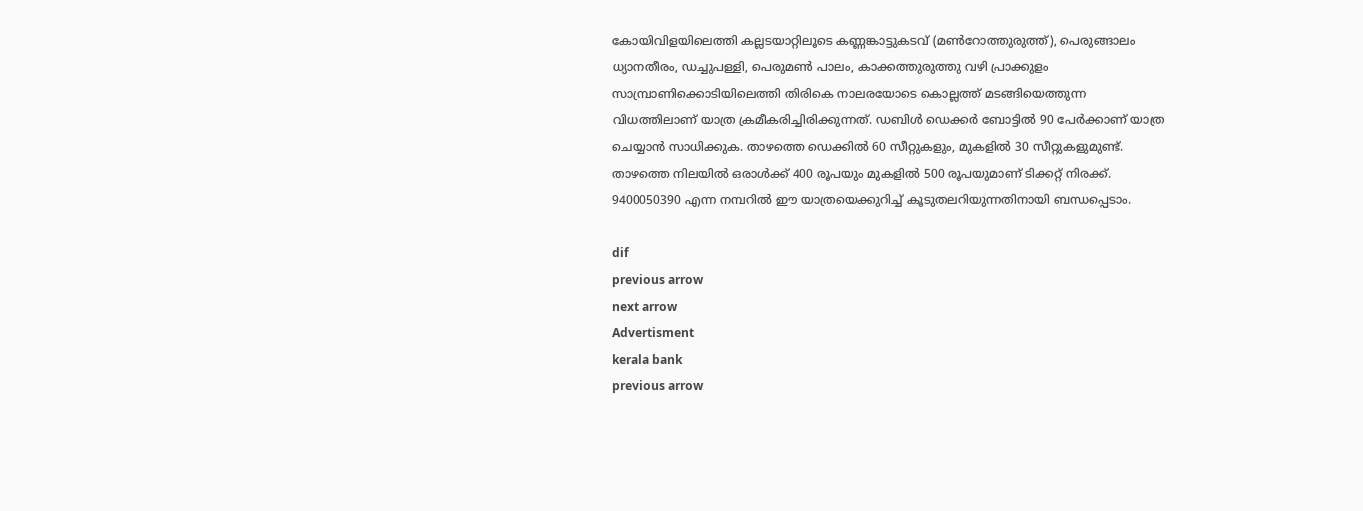കോയിവിളയിലെത്തി കല്ലടയാറ്റിലൂടെ കണ്ണങ്കാട്ടുകടവ് (മൺറോത്തുരുത്ത്), പെരുങ്ങാലം ധ്യാനതീരം, ഡച്ചുപള്ളി, പെരുമൺ പാലം, കാക്കത്തുരുത്തു വഴി പ്രാക്കുളം സാമ്പ്രാണിക്കൊടിയിലെത്തി തിരികെ നാലരയോടെ കൊല്ലത്ത് മടങ്ങിയെത്തുന്ന വിധത്തിലാണ് യാത്ര ക്രമീകരിച്ചിരിക്കുന്നത്. ഡബിൾ ഡെക്കർ ബോട്ടിൽ 90 പേർക്കാണ് യാത്ര ചെയ്യാൻ സാധിക്കുക. താഴത്തെ ഡെക്കിൽ 60 സീറ്റുകളും, മുകളിൽ 30 സീറ്റുകളുമുണ്ട്. താഴത്തെ നിലയിൽ ഒരാൾക്ക് 400 രൂപയും മുകളിൽ 500 രൂപയുമാണ് ടിക്കറ്റ് നിരക്ക്. 9400050390 എന്ന നമ്പറിൽ ഈ യാത്രയെക്കുറിച്ച് കൂടുതലറിയുന്നതിനായി ബന്ധപ്പെടാം.

dif
previous arrow
next arrow
Advertisment
kerala bank
previous arrow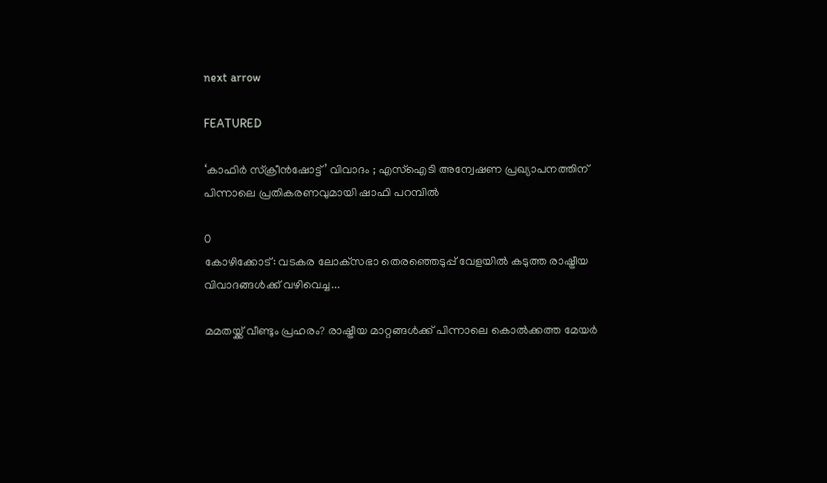next arrow

FEATURED

‘കാഫിർ സ്ക്രീൻഷോട്ട്’ വിവാദം ; എസ്‌ഐടി അന്വേഷണ പ്രഖ്യാപനത്തിന് പിന്നാലെ പ്രതികരണവുമായി ഷാഫി പറമ്പിൽ

0
കോഴിക്കോട്: വടകര ലോക്‌സഭാ തെരഞ്ഞെടുപ്പ് വേളയിൽ കടുത്ത രാഷ്ട്രീയ വിവാദങ്ങൾക്ക് വഴിവെച്ച...

മമതയ്ക്ക് വീണ്ടും പ്രഹരം? രാഷ്ട്രീയ മാറ്റങ്ങൾക്ക് പിന്നാലെ കൊൽക്കത്ത മേയർ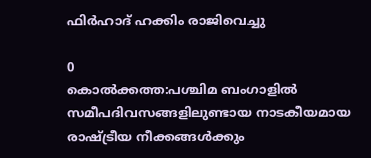ഫിർഹാദ് ഹക്കിം രാജിവെച്ചു

0
കൊൽക്കത്ത:പശ്ചിമ ബംഗാളിൽ സമീപദിവസങ്ങളിലുണ്ടായ നാടകീയമായ രാഷ്ട്രീയ നീക്കങ്ങൾക്കും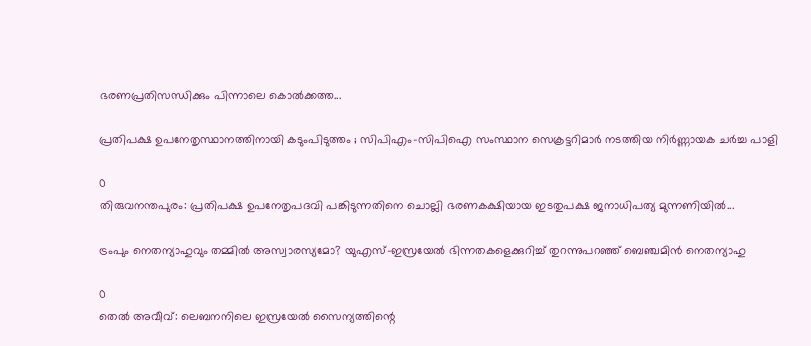ഭരണപ്രതിസന്ധിക്കും പിന്നാലെ കൊൽക്കത്ത...

പ്രതിപക്ഷ ഉപനേതൃസ്ഥാനത്തിനായി കടുംപിടുത്തം ; സിപിഎം-സിപിഐ സംസ്ഥാന സെക്രട്ടറിമാർ നടത്തിയ നിർണ്ണായക ചർച്ച പാളി

0
തിരുവനന്തപുരം: പ്രതിപക്ഷ ഉപനേതൃപദവി പങ്കിടുന്നതിനെ ചൊല്ലി ഭരണകക്ഷിയായ ഇടതുപക്ഷ ജനാധിപത്യ മുന്നണിയിൽ...

ട്രംപും നെതന്യാഹുവും തമ്മിൽ അസ്വാരസ്യമോ? യുഎസ്-ഇസ്രയേൽ ഭിന്നതകളെക്കുറിച്ച് തുറന്നുപറഞ്ഞ് ബെഞ്ചമിൻ നെതന്യാഹു

0
തെൽ അവീവ്: ലെബനനിലെ ഇസ്രയേൽ സൈന്യത്തിന്റെ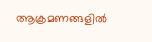ആക്രമണങ്ങളിൽ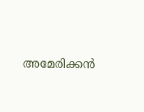അമേരിക്കൻ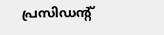പ്രസിഡന്റ്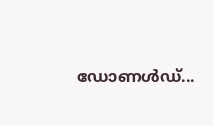ഡോണൾഡ്...